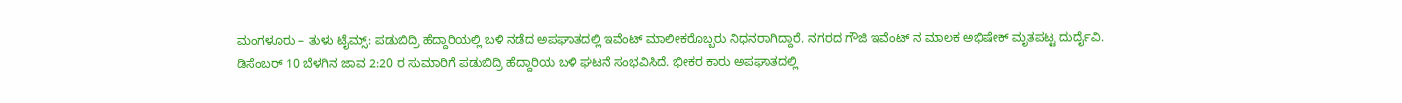ಮಂಗಳೂರು – ತುಳು ಟೈಮ್ಸ್: ಪಡುಬಿದ್ರಿ ಹೆದ್ದಾರಿಯಲ್ಲಿ ಬಳಿ ನಡೆದ ಅಪಘಾತದಲ್ಲಿ ಇವೆಂಟ್ ಮಾಲೀಕರೊಬ್ಬರು ನಿಧನರಾಗಿದ್ದಾರೆ. ನಗರದ ಗೌಜಿ ಇವೆಂಟ್ ನ ಮಾಲಕ ಅಭಿಷೇಕ್ ಮೃತಪಟ್ಟ ದುರ್ದೈವಿ.
ಡಿಸೆಂಬರ್ 10 ಬೆಳಗಿನ ಜಾವ 2:20 ರ ಸುಮಾರಿಗೆ ಪಡುಬಿದ್ರಿ ಹೆದ್ದಾರಿಯ ಬಳಿ ಘಟನೆ ಸಂಭವಿಸಿದೆ. ಭೀಕರ ಕಾರು ಅಪಘಾತದಲ್ಲಿ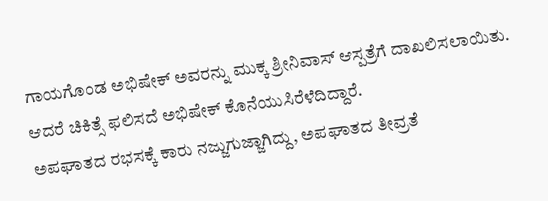ಗಾಯಗೊಂಡ ಅಭಿಷೇಕ್ ಅವರನ್ನು ಮುಕ್ಕ ಶ್ರೀನಿವಾಸ್ ಆಸ್ಪತ್ರೆಗೆ ದಾಖಲಿಸಲಾಯಿತು. ಆದರೆ ಚಿಕಿತ್ಸೆ ಫಲಿಸದೆ ಅಭಿಷೇಕ್ ಕೊನೆಯುಸಿರೆಳೆದಿದ್ದಾರೆ.
ಅಪಘಾತದ ರಭಸಕ್ಕೆ ಕಾರು ನಜ್ಜುಗುಜ್ಜಾಗಿದ್ದು, ಅಪಘಾತದ ತೀವ್ರತೆ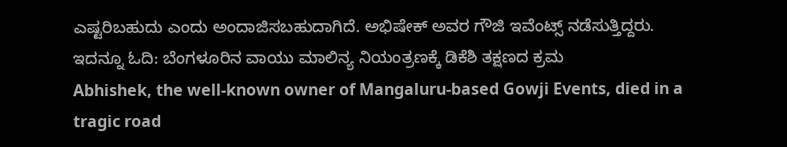ಎಷ್ಟರಿಬಹುದು ಎಂದು ಅಂದಾಜಿಸಬಹುದಾಗಿದೆ. ಅಭಿಷೇಕ್ ಅವರ ಗೌಜಿ ಇವೆಂಟ್ಸ್ ನಡೆಸುತ್ತಿದ್ದರು.
ಇದನ್ನೂ ಓದಿ: ಬೆಂಗಳೂರಿನ ವಾಯು ಮಾಲಿನ್ಯ ನಿಯಂತ್ರಣಕ್ಕೆ ಡಿಕೆಶಿ ತಕ್ಷಣದ ಕ್ರಮ
Abhishek, the well-known owner of Mangaluru-based Gowji Events, died in a tragic road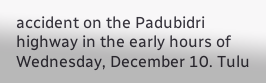accident on the Padubidri highway in the early hours of Wednesday, December 10. Tulu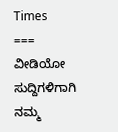Times
===
ವೀಡಿಯೋ ಸುದ್ದಿಗಳಿಗಾಗಿ ನಮ್ಮ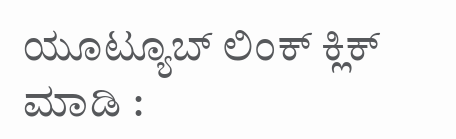ಯೂಟ್ಯೂಬ್ ಲಿಂಕ್ ಕ್ಲಿಕ್ ಮಾಡಿ :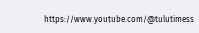https://www.youtube.com/@tulutimess